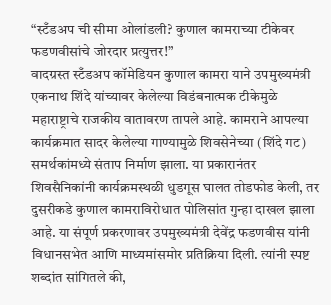“स्टँडअप ची सीमा ओलांडली? कुणाल कामराच्या टीकेवर फडणवीसांचे जोरदार प्रत्युत्तर!”
वादग्रस्त स्टँडअप कॉमेडियन कुणाल कामरा याने उपमुख्यमंत्री एकनाथ शिंदे यांच्यावर केलेल्या विडंबनात्मक टीकेमुळे महाराष्ट्राचे राजकीय वातावरण तापले आहे. कामराने आपल्या कार्यक्रमात सादर केलेल्या गाण्यामुळे शिवसेनेच्या (शिंदे गट) समर्थकांमध्ये संताप निर्माण झाला. या प्रकारानंतर शिवसैनिकांनी कार्यक्रमस्थळी धुडगूस घालत तोडफोड केली, तर दुसरीकडे कुणाल कामराविरोधात पोलिसांत गुन्हा दाखल झाला आहे. या संपूर्ण प्रकरणावर उपमुख्यमंत्री देवेंद्र फडणवीस यांनी विधानसभेत आणि माध्यमांसमोर प्रतिक्रिया दिली. त्यांनी स्पष्ट शब्दांत सांगितले की,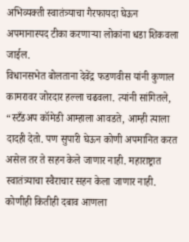अभिव्यक्ती स्वातंत्र्याचा गैरफायदा घेऊन अपमानास्पद टीका करणाऱ्या लोकांना धडा शिकवला जाईल.
विधानसभेत बोलताना देवेंद्र फडणवीस यांनी कुणाल कामरावर जोरदार हल्ला चढवला. त्यांनी सांगितले,
“स्टँडअप कॉमेडी आम्हाला आवडते, आम्ही त्याला दादही देतो. पण सुपारी घेऊन कोणी अपमानित करत असेल तर ते सहन केले जाणार नाही. महाराष्ट्रात स्वातंत्र्याचा स्वैराचार सहन केला जाणार नाही. कोणीही कितीही दबाव आणला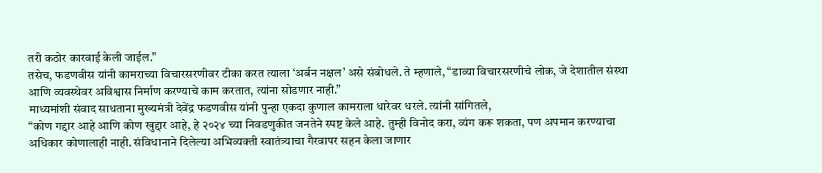तरी कठोर कारवाई केली जाईल.”
तसेच, फडणवीस यांनी कामराच्या विचारसरणीवर टीका करत त्याला ‘अर्बन नक्षल’ असे संबोधले. ते म्हणाले, “डाव्या विचारसरणीचे लोक, जे देशातील संस्था आणि व्यवस्थेवर अविश्वास निर्माण करण्याचे काम करतात, त्यांना सोडणार नाही.”
माध्यमांशी संवाद साधताना मुख्यमंत्री देवेंद्र फडणवीस यांनी पुन्हा एकदा कुणाल कामराला धारेवर धरले. त्यांनी सांगितले,
“कोण गद्दार आहे आणि कोण खुद्दार आहे, हे २०२४ च्या निवडणुकीत जनतेने स्पष्ट केले आहे. तुम्ही विनोद करा, व्यंग करू शकता, पण अपमान करण्याचा अधिकार कोणालाही नाही. संविधानाने दिलेल्या अभिव्यक्ती स्वातंत्र्याचा गैरवापर सहन केला जाणार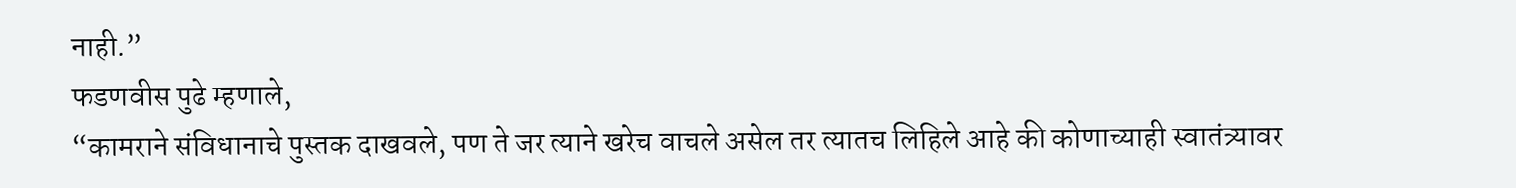नाही.”
फडणवीस पुढे म्हणाले,
“कामराने संविधानाचे पुस्तक दाखवले, पण ते जर त्याने खरेच वाचले असेल तर त्यातच लिहिले आहे की कोणाच्याही स्वातंत्र्यावर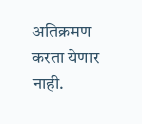अतिक्रमण करता येणार नाही.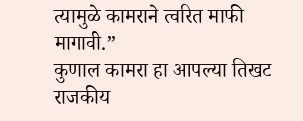त्यामुळे कामराने त्वरित माफी मागावी.”
कुणाल कामरा हा आपल्या तिखट राजकीय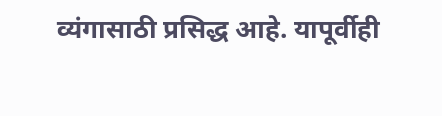व्यंगासाठी प्रसिद्ध आहे. यापूर्वीही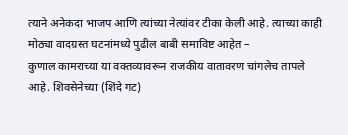त्याने अनेकदा भाजप आणि त्यांच्या नेत्यांवर टीका केली आहे. त्याच्या काही मोठ्या वादग्रस्त घटनांमध्ये पुढील बाबी समाविष्ट आहेत –
कुणाल कामराच्या या वक्तव्यावरून राजकीय वातावरण चांगलेच तापले आहे. शिवसेनेच्या (शिंदे गट)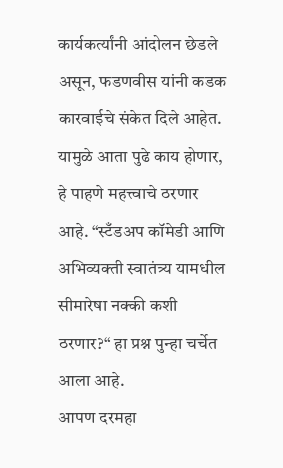कार्यकर्त्यांनी आंदोलन छेडले असून, फडणवीस यांनी कडक कारवाईचे संकेत दिले आहेत. यामुळे आता पुढे काय होणार, हे पाहणे महत्त्वाचे ठरणार आहे. “स्टँडअप कॉमेडी आणि अभिव्यक्ती स्वातंत्र्य यामधील सीमारेषा नक्की कशी ठरणार?“ हा प्रश्न पुन्हा चर्चेत आला आहे.
आपण दरमहा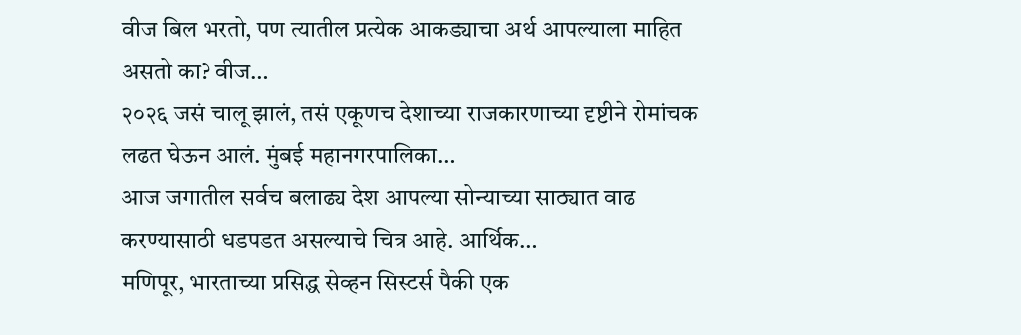वीज बिल भरतो, पण त्यातील प्रत्येक आकड्याचा अर्थ आपल्याला माहित असतो का? वीज…
२०२६ जसं चालू झालं, तसं एकूणच देशाच्या राजकारणाच्या दृष्टीने रोमांचक लढत घेऊन आलं. मुंबई महानगरपालिका…
आज जगातील सर्वच बलाढ्य देश आपल्या सोन्याच्या साठ्यात वाढ करण्यासाठी धडपडत असल्याचे चित्र आहे. आर्थिक…
मणिपूर, भारताच्या प्रसिद्ध सेव्हन सिस्टर्स पैकी एक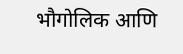भौगोलिक आणि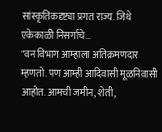सांस्कृतिकदृष्ट्या प्रगत राज्य. जिथे एकेकाळी निसर्गाचे…
"वन विभाग आम्हाला अतिक्रमणदार म्हणतो. पण आम्ही आदिवासी मूळनिवासी आहोत. आमची जमीन, शेती,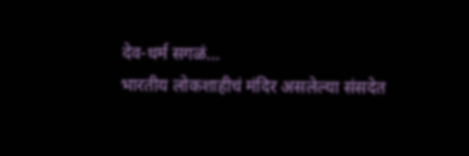देव-धर्म सगळं…
भारतीय लोकशाहीचं मंदिर असलेल्या संसदेत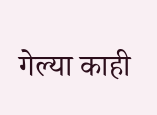गेल्या काही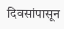दिवसांपासून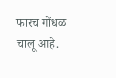फारच गोंधळ चालू आहे.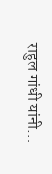राहुल गांधी यांनी…